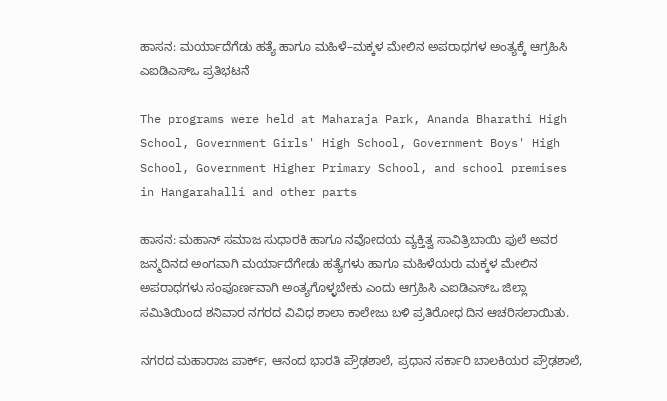ಹಾಸನ: ಮರ್ಯಾದೆಗೆಡು ಹತ್ಯೆ ಹಾಗೂ ಮಹಿಳೆ–ಮಕ್ಕಳ ಮೇಲಿನ ಅಪರಾಧಗಳ ಅಂತ್ಯಕ್ಕೆ ಆಗ್ರಹಿಸಿ ಎಐಡಿಎಸ್‌ಒ ಪ್ರತಿಭಟನೆ

The programs were held at Maharaja Park, Ananda Bharathi High School, Government Girls' High School, Government Boys' High School, Government Higher Primary School, and school premises in Hangarahalli and other parts

ಹಾಸನ: ಮಹಾನ್‌ ಸಮಾಜ ಸುಧಾರಕಿ ಹಾಗೂ ನವೋದಯ ವ್ಯಕ್ತಿತ್ವ ಸಾವಿತ್ರಿಬಾಯಿ ಫುಲೆ ಅವರ ಜನ್ಮದಿನದ ಅಂಗವಾಗಿ ಮರ್ಯಾದೆಗೇಡು ಹತ್ಯೆಗಳು ಹಾಗೂ ಮಹಿಳೆಯರು ಮಕ್ಕಳ ಮೇಲಿನ ಅಪರಾಧಗಳು ಸಂಪೂರ್ಣವಾಗಿ ಅಂತ್ಯಗೊಳ್ಳಬೇಕು ಎಂದು ಆಗ್ರಹಿಸಿ ಎಐಡಿಎಸ್‌ಒ ಜಿಲ್ಲಾ ಸಮಿತಿಯಿಂದ ಶನಿವಾರ ನಗರದ ವಿವಿಧ ಶಾಲಾ ಕಾಲೇಜು ಬಳಿ ಪ್ರತಿರೋಧ ದಿನ ಆಚರಿಸಲಾಯಿತು.

ನಗರದ ಮಹಾರಾಜ ಪಾರ್ಕ್‌, ಆನಂದ ಭಾರತಿ ಪ್ರೌಢಶಾಲೆ, ಪ್ರಧಾನ ಸರ್ಕಾರಿ ಬಾಲಕಿಯರ ಪ್ರೌಢಶಾಲೆ,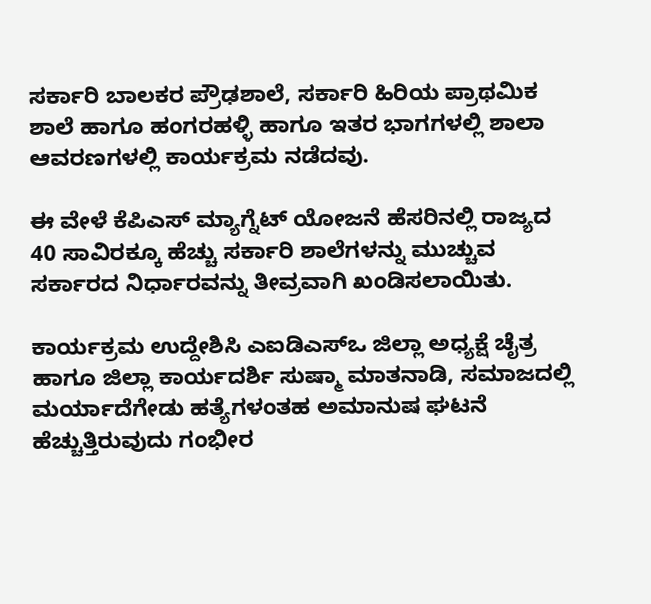ಸರ್ಕಾರಿ ಬಾಲಕರ ಪ್ರೌಢಶಾಲೆ, ಸರ್ಕಾರಿ ಹಿರಿಯ ಪ್ರಾಥಮಿಕ ಶಾಲೆ ಹಾಗೂ ಹಂಗರಹಳ್ಳಿ ಹಾಗೂ ಇತರ ಭಾಗಗಳಲ್ಲಿ ಶಾಲಾ ಆವರಣಗಳಲ್ಲಿ ಕಾರ್ಯಕ್ರಮ ನಡೆದವು.

ಈ ವೇಳೆ ಕೆಪಿಎಸ್‌ ಮ್ಯಾಗ್ನೆಟ್‌ ಯೋಜನೆ ಹೆಸರಿನಲ್ಲಿ ರಾಜ್ಯದ 40 ಸಾವಿರಕ್ಕೂ ಹೆಚ್ಚು ಸರ್ಕಾರಿ ಶಾಲೆಗಳನ್ನು ಮುಚ್ಚುವ ಸರ್ಕಾರದ ನಿರ್ಧಾರವನ್ನು ತೀವ್ರವಾಗಿ ಖಂಡಿಸಲಾಯಿತು.

ಕಾರ್ಯಕ್ರಮ ಉದ್ದೇಶಿಸಿ ಎಐಡಿಎಸ್‌ಒ ಜಿಲ್ಲಾ ಅಧ್ಯಕ್ಷೆ ಚೈತ್ರ ಹಾಗೂ ಜಿಲ್ಲಾ ಕಾರ್ಯದರ್ಶಿ ಸುಷ್ಮಾ ಮಾತನಾಡಿ, ಸಮಾಜದಲ್ಲಿ ಮರ್ಯಾದೆಗೇಡು ಹತ್ಯೆಗಳಂತಹ ಅಮಾನುಷ ಘಟನೆ ಹೆಚ್ಚುತ್ತಿರುವುದು ಗಂಭೀರ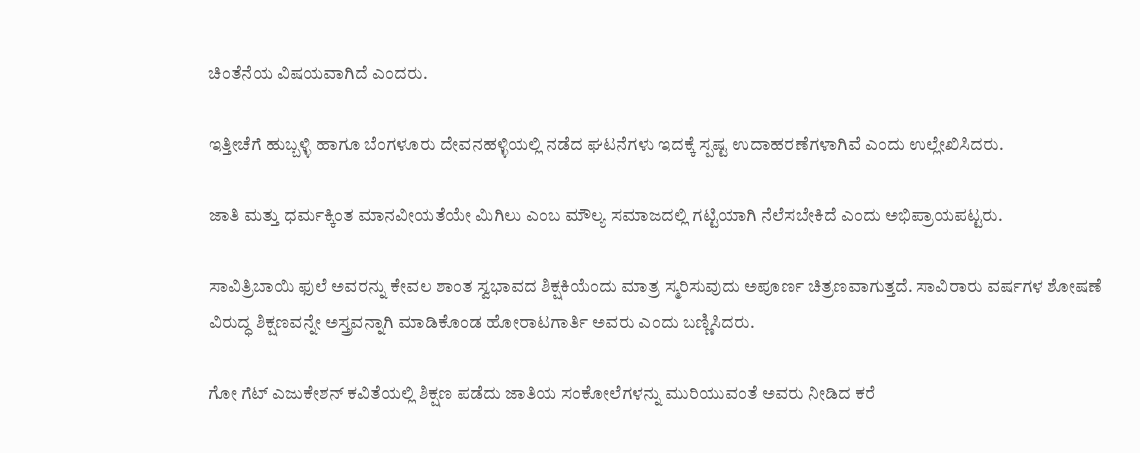ಚಿಂತೆನೆಯ ವಿಷಯವಾಗಿದೆ ಎಂದರು.

ಇತ್ತೀಚೆಗೆ ಹುಬ್ಬಳ್ಳಿ ಹಾಗೂ ಬೆಂಗಳೂರು ದೇವನಹಳ್ಳಿಯಲ್ಲಿ ನಡೆದ ಘಟನೆಗಳು ಇದಕ್ಕೆ ಸ್ಪಷ್ಟ ಉದಾಹರಣೆಗಳಾಗಿವೆ ಎಂದು ಉಲ್ಲೇಖಿಸಿದರು.

ಜಾತಿ ಮತ್ತು ಧರ್ಮಕ್ಕಿಂತ ಮಾನವೀಯತೆಯೇ ಮಿಗಿಲು ಎಂಬ ಮೌಲ್ಯ ಸಮಾಜದಲ್ಲಿ ಗಟ್ಟಿಯಾಗಿ ನೆಲೆಸಬೇಕಿದೆ ಎಂದು ಅಭಿಪ್ರಾಯಪಟ್ಟರು.

ಸಾವಿತ್ರಿಬಾಯಿ ಫುಲೆ ಅವರನ್ನು ಕೇವಲ ಶಾಂತ ಸ್ವಭಾವದ ಶಿಕ್ಷಕಿಯೆಂದು ಮಾತ್ರ ಸ್ಮರಿಸುವುದು ಅಪೂರ್ಣ ಚಿತ್ರಣವಾಗುತ್ತದೆ. ಸಾವಿರಾರು ವರ್ಷಗಳ ಶೋಷಣೆ
ವಿರುದ್ಧ ಶಿಕ್ಷಣವನ್ನೇ ಅಸ್ತ್ರವನ್ನಾಗಿ ಮಾಡಿಕೊಂಡ ಹೋರಾಟಗಾರ್ತಿ ಅವರು ಎಂದು ಬಣ್ಣಿಸಿದರು.

ಗೋ ಗೆಟ್‌ ಎಜುಕೇಶನ್‌ ಕವಿತೆಯಲ್ಲಿ ಶಿಕ್ಷಣ ಪಡೆದು ಜಾತಿಯ ಸಂಕೋಲೆಗಳನ್ನು ಮುರಿಯುವಂತೆ ಅವರು ನೀಡಿದ ಕರೆ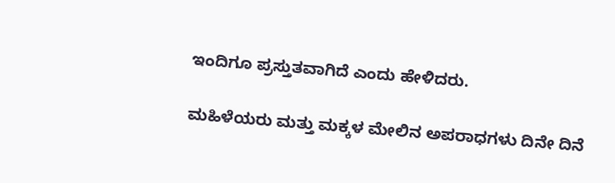ಇಂದಿಗೂ ಪ್ರಸ್ತುತವಾಗಿದೆ ಎಂದು ಹೇಳಿದರು.

ಮಹಿಳೆಯರು ಮತ್ತು ಮಕ್ಕಳ ಮೇಲಿನ ಅಪರಾಧಗಳು ದಿನೇ ದಿನೆ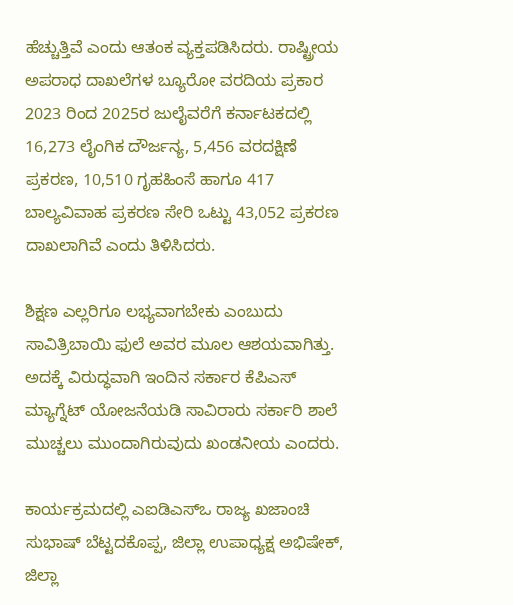ಹೆಚ್ಚುತ್ತಿವೆ ಎಂದು ಆತಂಕ ವ್ಯಕ್ತಪಡಿಸಿದರು. ರಾಷ್ಟ್ರೀಯ ಅಪರಾಧ ದಾಖಲೆಗಳ ಬ್ಯೂರೋ ವರದಿಯ ಪ್ರಕಾರ 2023 ರಿಂದ 2025ರ ಜುಲೈವರೆಗೆ ಕರ್ನಾಟಕದಲ್ಲಿ 16,273 ಲೈಂಗಿಕ ದೌರ್ಜನ್ಯ, 5,456 ವರದಕ್ಷಿಣೆ ಪ್ರಕರಣ, 10,510 ಗೃಹಹಿಂಸೆ ಹಾಗೂ 417 ಬಾಲ್ಯವಿವಾಹ ಪ್ರಕರಣ ಸೇರಿ ಒಟ್ಟು 43,052 ಪ್ರಕರಣ ದಾಖಲಾಗಿವೆ ಎಂದು ತಿಳಿಸಿದರು.

ಶಿಕ್ಷಣ ಎಲ್ಲರಿಗೂ ಲಭ್ಯವಾಗಬೇಕು ಎಂಬುದು ಸಾವಿತ್ರಿಬಾಯಿ ಫುಲೆ ಅವರ ಮೂಲ ಆಶಯವಾಗಿತ್ತು. ಅದಕ್ಕೆ ವಿರುದ್ಧವಾಗಿ ಇಂದಿನ ಸರ್ಕಾರ ಕೆಪಿಎಸ್‌ ಮ್ಯಾಗ್ನೆಟ್‌ ಯೋಜನೆಯಡಿ ಸಾವಿರಾರು ಸರ್ಕಾರಿ ಶಾಲೆ ಮುಚ್ಚಲು ಮುಂದಾಗಿರುವುದು ಖಂಡನೀಯ ಎಂದರು.

ಕಾರ್ಯಕ್ರಮದಲ್ಲಿ ಎಐಡಿಎಸ್‌ಒ ರಾಜ್ಯ ಖಜಾಂಚಿ ಸುಭಾಷ್‌ ಬೆಟ್ಟದಕೊಪ್ಪ, ಜಿಲ್ಲಾ ಉಪಾಧ್ಯಕ್ಷ ಅಭಿಷೇಕ್‌, ಜಿಲ್ಲಾ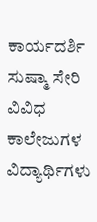ಕಾರ್ಯದರ್ಶಿ ಸುಷ್ಮಾ ಸೇರಿ ವಿವಿಧ ಕಾಲೇಜುಗಳ ವಿದ್ಯಾರ್ಥಿಗಳು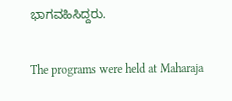ಭಾಗವಹಿಸಿದ್ದರು.

The programs were held at Maharaja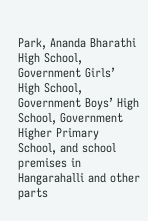Park, Ananda Bharathi High School, Government Girls’ High School, Government Boys’ High School, Government Higher Primary School, and school premises in Hangarahalli and other parts